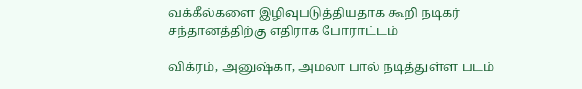வக்கீல்களை இழிவுபடுத்தியதாக கூறி நடிகர் சந்தானத்திற்கு எதிராக போராட்டம்

விக்ரம், அனுஷ்கா, அமலா பால் நடித்துள்ள படம்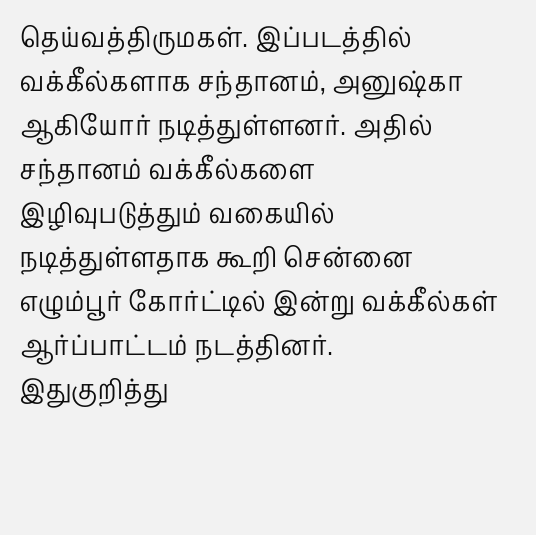தெய்வத்திருமகள். இப்படத்தில் வக்கீல்களாக சந்தானம், அனுஷ்கா ஆகியோர் நடித்துள்ளனர். அதில் சந்தானம் வக்கீல்களை இழிவுபடுத்தும் வகையில் நடித்துள்ளதாக கூறி சென்னை எழும்பூர் கோர்ட்டில் இன்று வக்கீல்கள் ஆர்ப்பாட்டம் நடத்தினர்.
இதுகுறித்து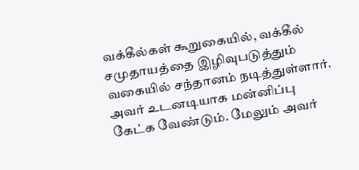வக்கீல்கள் கூறுகையில், வக்கீல் சமுதாயத்தை இழிவுபடுத்தும் வகையில் சந்தானம் நடித்துள்ளார். அவர் உடனடியாக மன்னிப்பு கேட்க வேண்டும். மேலும் அவர்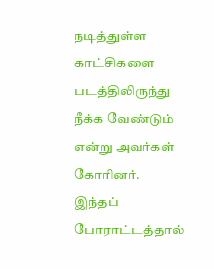நடித்துள்ள காட்சிகளை படத்திலிருந்து நீக்க வேண்டும் என்று அவர்கள் கோரினர்.
இந்தப் போராட்டத்தால்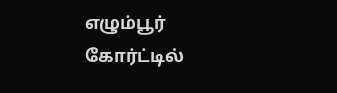எழும்பூர் கோர்ட்டில்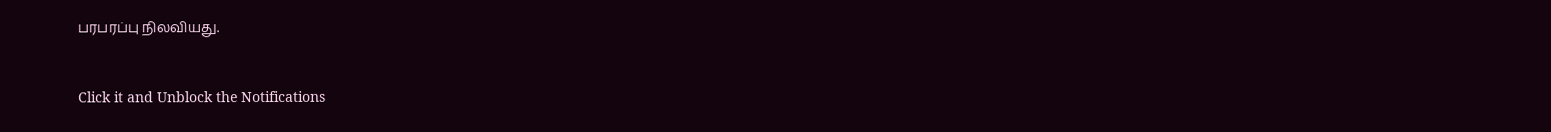பரபரப்பு நிலவியது.


Click it and Unblock the Notifications